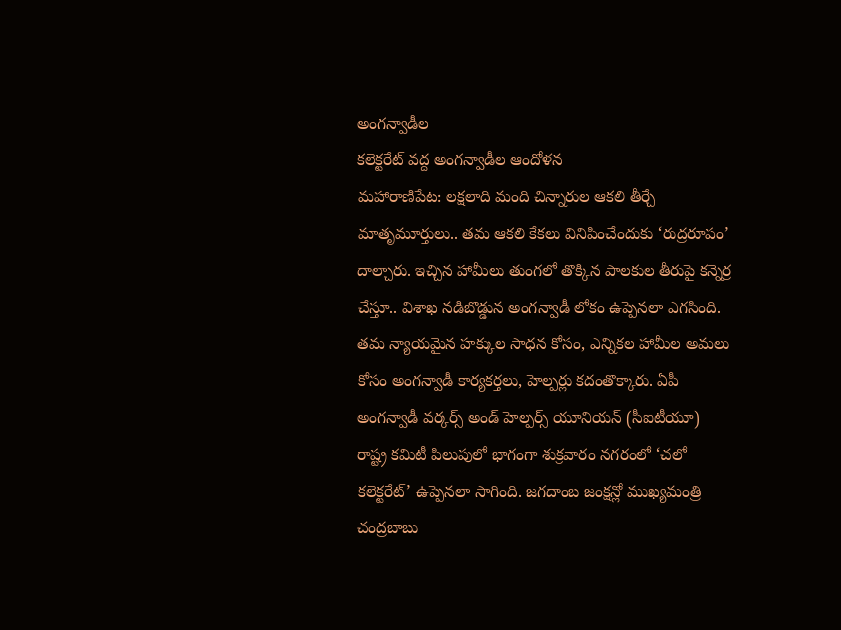అంగన్వాడీల
కలెక్టరేట్ వద్ద అంగన్వాడీల ఆందోళన
మహారాణిపేట: లక్షలాది మంది చిన్నారుల ఆకలి తీర్చే మాతృమూర్తులు.. తమ ఆకలి కేకలు వినిపించేందుకు ‘రుద్రరూపం’ దాల్చారు. ఇచ్చిన హామీలు తుంగలో తొక్కిన పాలకుల తీరుపై కన్నెర్ర చేస్తూ.. విశాఖ నడిబొడ్డున అంగన్వాడీ లోకం ఉప్పెనలా ఎగసింది. తమ న్యాయమైన హక్కుల సాధన కోసం, ఎన్నికల హామీల అమలు కోసం అంగన్వాడీ కార్యకర్తలు, హెల్పర్లు కదంతొక్కారు. ఏపీ అంగన్వాడీ వర్కర్స్ అండ్ హెల్పర్స్ యూనియన్ (సీఐటీయూ) రాష్ట్ర కమిటీ పిలుపులో భాగంగా శుక్రవారం నగరంలో ‘చలో కలెక్టరేట్’ ఉప్పెనలా సాగింది. జగదాంబ జంక్షన్లో ముఖ్యమంత్రి చంద్రబాబు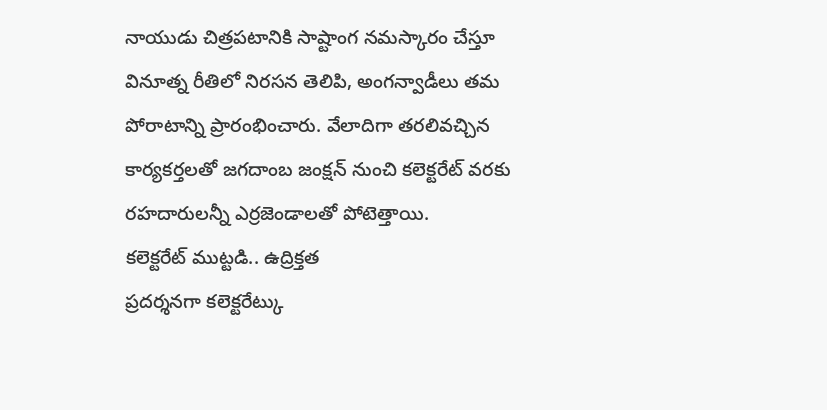నాయుడు చిత్రపటానికి సాష్టాంగ నమస్కారం చేస్తూ వినూత్న రీతిలో నిరసన తెలిపి, అంగన్వాడీలు తమ పోరాటాన్ని ప్రారంభించారు. వేలాదిగా తరలివచ్చిన కార్యకర్తలతో జగదాంబ జంక్షన్ నుంచి కలెక్టరేట్ వరకు రహదారులన్నీ ఎర్రజెండాలతో పోటెత్తాయి.
కలెక్టరేట్ ముట్టడి.. ఉద్రిక్తత
ప్రదర్శనగా కలెక్టరేట్కు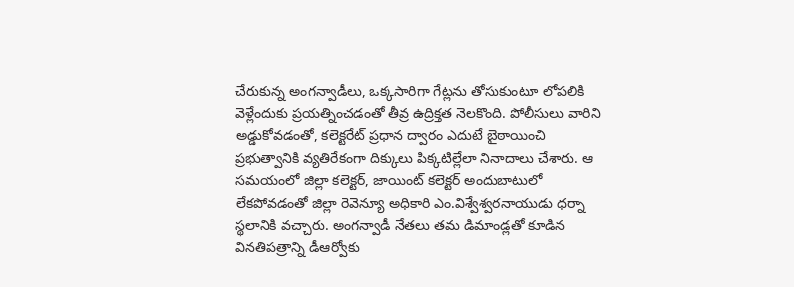చేరుకున్న అంగన్వాడీలు, ఒక్కసారిగా గేట్లను తోసుకుంటూ లోపలికి వెళ్లేందుకు ప్రయత్నించడంతో తీవ్ర ఉద్రిక్తత నెలకొంది. పోలీసులు వారిని అడ్డుకోవడంతో, కలెక్టరేట్ ప్రధాన ద్వారం ఎదుటే బైఠాయించి ప్రభుత్వానికి వ్యతిరేకంగా దిక్కులు పిక్కటిల్లేలా నినాదాలు చేశారు. ఆ సమయంలో జిల్లా కలెక్టర్, జాయింట్ కలెక్టర్ అందుబాటులో లేకపోవడంతో జిల్లా రెవెన్యూ అధికారి ఎం.విశ్వేశ్వరనాయుడు ధర్నా స్థలానికి వచ్చారు. అంగన్వాడీ నేతలు తమ డిమాండ్లతో కూడిన వినతిపత్రాన్ని డీఆర్వోకు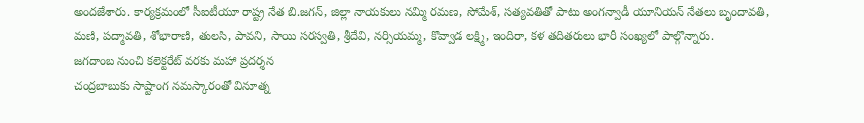అందజేశారు. కార్యక్రమంలో సీఐటీయూ రాష్ట్ర నేత బి.జగన్, జిల్లా నాయకులు నమ్మి రమణ, సోమేశ్, సత్యవతితో పాటు అంగన్వాడీ యూనియన్ నేతలు బృందావతి, మణి, పద్మావతి, శోభారాణి, తులసి, పావని, సాయి సరస్వతి, శ్రీదేవి, నర్సియమ్మ, కొవ్వాడ లక్ష్మి, ఇందిరా, కళ తదితరులు భారీ సంఖ్యలో పాల్గొన్నారు.
జగదాంబ నుంచి కలెక్టరేట్ వరకు మహా ప్రదర్శన
చంద్రబాబుకు సాష్టాంగ నమస్కారంతో వినూత్న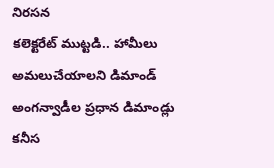నిరసన
కలెక్టరేట్ ముట్టడి.. హామీలు అమలుచేయాలని డిమాండ్
అంగన్వాడీల ప్రధాన డిమాండ్లు
కనీస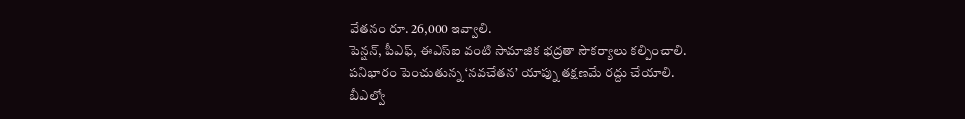వేతనం రూ. 26,000 ఇవ్వాలి.
పెన్షన్, పీఎఫ్, ఈఎస్ఐ వంటి సామాజిక భద్రతా సౌకర్యాలు కల్పించాలి.
పనిభారం పెంచుతున్న ‘నవచేతన’ యాప్ను తక్షణమే రద్దు చేయాలి.
బీఎల్వో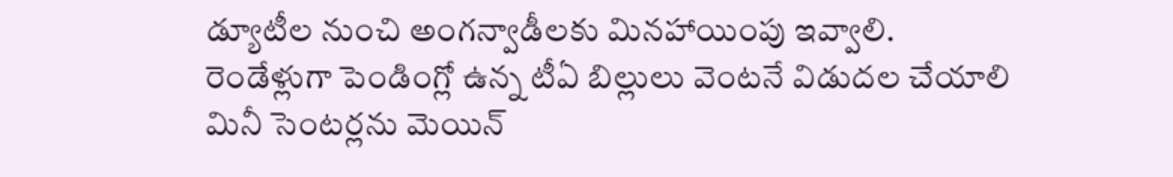డ్యూటీల నుంచి అంగన్వాడీలకు మినహాయింపు ఇవ్వాలి.
రెండేళ్లుగా పెండింగ్లో ఉన్న టీఏ బిల్లులు వెంటనే విడుదల చేయాలి
మినీ సెంటర్లను మెయిన్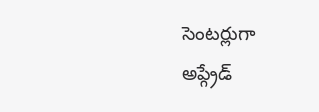సెంటర్లుగా
అప్గ్రేడ్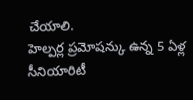చేయాలి.
హెల్పర్ల ప్రమోషన్కు ఉన్న 5 ఏళ్ల
సీనియారిటీ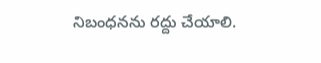నిబంధనను రద్దు చేయాలి.